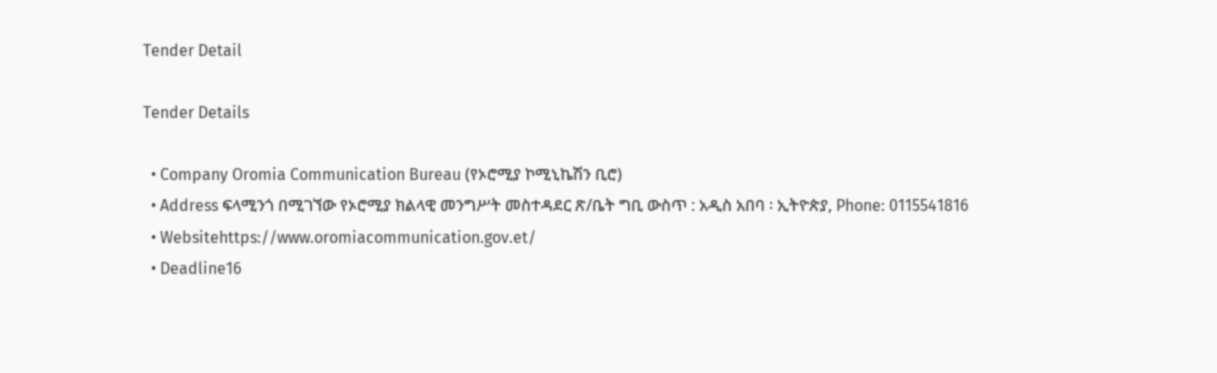Tender Detail

Tender Details

  • Company Oromia Communication Bureau (የኦሮሚያ ኮሚኒኬሽን ቢሮ)
  • Address ፍላሚንጎ በሚገኘው የኦሮሚያ ክልላዊ መንግሥት መስተዳደር ጽ/ቤት ግቢ ውስጥ : አዲስ አበባ ፡ ኢትዮጵያ, Phone: 0115541816
  • Websitehttps://www.oromiacommunication.gov.et/
  • Deadline16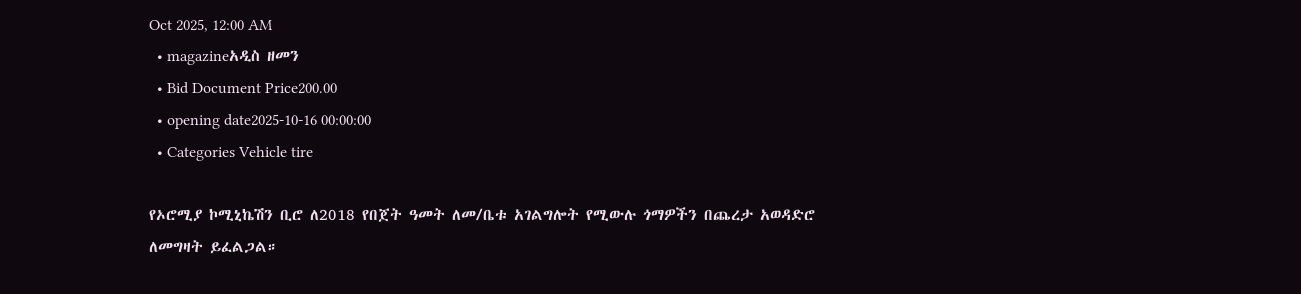Oct 2025, 12:00 AM
  • magazineአዲስ ዘመን
  • Bid Document Price200.00
  • opening date2025-10-16 00:00:00
  • Categories Vehicle tire

የኦሮሚያ ኮሚኒኬሽን ቢሮ ለ2018 የበጀት ዓመት ለመ/ቤቱ አገልግሎት የሚውሉ ጎማዎችን በጨረታ አወዳድሮ ለመግዛት ይፈልጋል።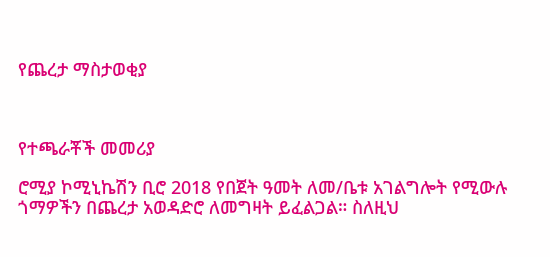የጨረታ ማስታወቂያ



የተጫራቾች መመሪያ

ሮሚያ ኮሚኒኬሽን ቢሮ 2018 የበጀት ዓመት ለመ/ቤቱ አገልግሎት የሚውሉ ጎማዎችን በጨረታ አወዳድሮ ለመግዛት ይፈልጋል። ስለዚህ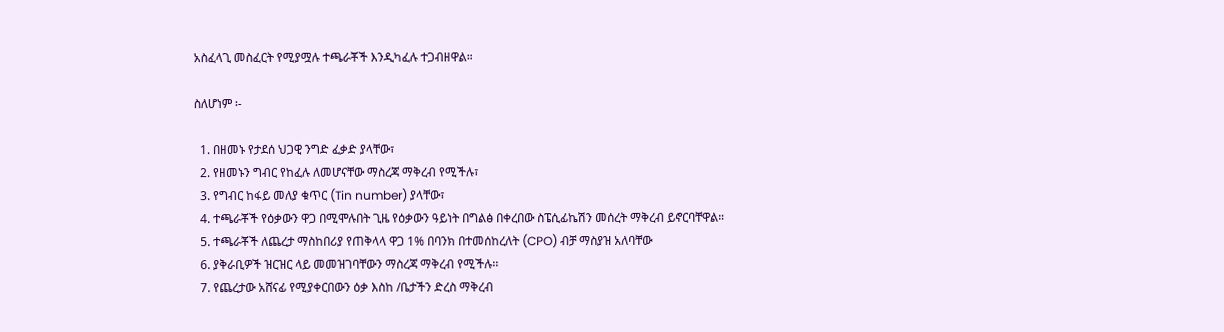አስፈላጊ መስፈርት የሚያሟሉ ተጫራቾች እንዲካፈሉ ተጋብዘዋል።

ስለሆነም ፡-

  1. በዘመኑ የታደሰ ህጋዊ ንግድ ፈቃድ ያላቸው፣
  2. የዘመኑን ግብር የከፈሉ ለመሆናቸው ማስረጃ ማቅረብ የሚችሉ፣
  3. የግብር ከፋይ መለያ ቁጥር (Tin number) ያላቸው፣
  4. ተጫራቾች የዕቃውን ዋጋ በሚሞሉበት ጊዜ የዕቃውን ዓይነት በግልፅ በቀረበው ስፔሲፊኬሽን መሰረት ማቅረብ ይኖርባቸዋል።
  5. ተጫራቾች ለጨረታ ማስከበሪያ የጠቅላላ ዋጋ 1% በባንክ በተመሰከረለት (CPO) ብቻ ማስያዝ አለባቸው
  6. ያቅራቢዎች ዝርዝር ላይ መመዝገባቸውን ማስረጃ ማቅረብ የሚችሉ፡፡
  7. የጨረታው አሸናፊ የሚያቀርበውን ዕቃ እስከ /ቤታችን ድረስ ማቅረብ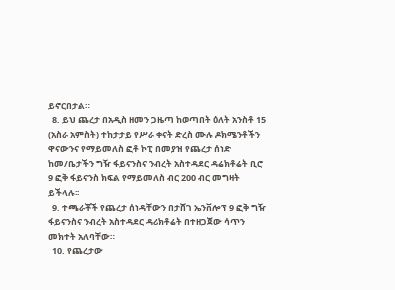ይኖርበታል።
  8. ይህ ጨረታ በአዲስ ዘመን ጋዜጣ ከወጣበት ዕለት አንስቶ 15 (አስራ አምስት) ተከታታይ የሥራ ቀናት ድረስ ሙሉ ዶክሜንቶችን ዋናውንና የማይመለስ ፎቶ ኮፒ በመያዝ የጨረታ ሰነድ ከመ/ቤታችን ግዥ ፋይናንስና ንብረት አስተዳደር ዳሬክቶሬት ቢሮ 9 ፎቅ ፋይናንስ ክፍል የማይመለስ ብር 200 ብር መግዛት ይችላሉ፡፡
  9. ተጫራቾች የጨረታ ሰነዳቸውን በታሸገ ኤንቨሎፕ 9 ፎቅ ግዥ ፋይናንስና ንብረት አስተዳደር ዳሪክቶሬት በተዘጋጀው ሳጥን መክተት አለባቸው።
  10. የጨረታው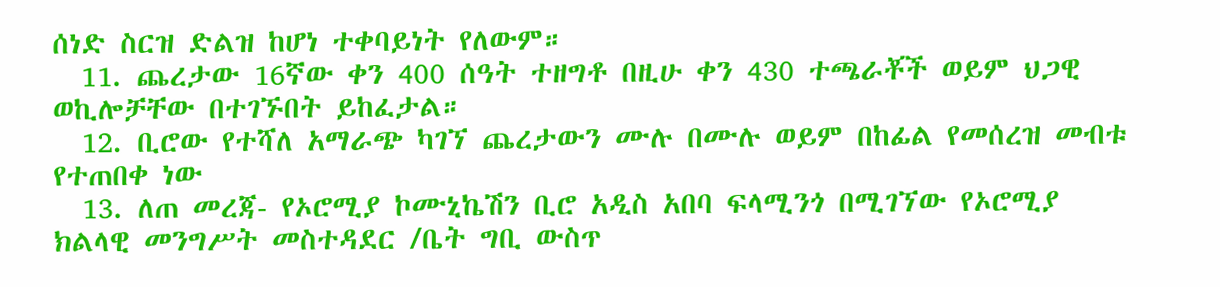ሰነድ ስርዝ ድልዝ ከሆነ ተቀባይነት የለውም።
  11. ጨረታው 16ኛው ቀን 400 ሰዓት ተዘግቶ በዚሁ ቀን 430 ተጫራቾች ወይም ህጋዊ ወኪሎቻቸው በተገኙበት ይከፈታል።
  12. ቢሮው የተሻለ አማራጭ ካገኘ ጨረታውን ሙሉ በሙሉ ወይም በከፊል የመሰረዝ መብቱ የተጠበቀ ነው
  13. ለጠ መረጃ- የኦሮሚያ ኮሙኒኬሽን ቢሮ አዲስ አበባ ፍላሚንጎ በሚገኘው የኦሮሚያ ክልላዊ መንግሥት መስተዳደር /ቤት ግቢ ውስጥ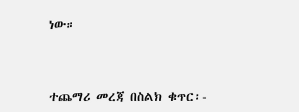ነው።



ተጨማሪ መረጃ በስልክ ቁጥር፡-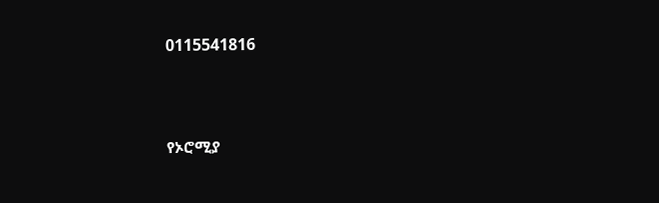0115541816



የኦሮሚያ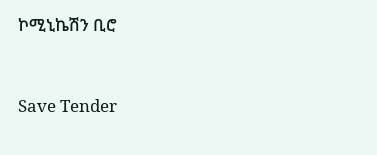ኮሚኒኬሽን ቢሮ



Save Tender